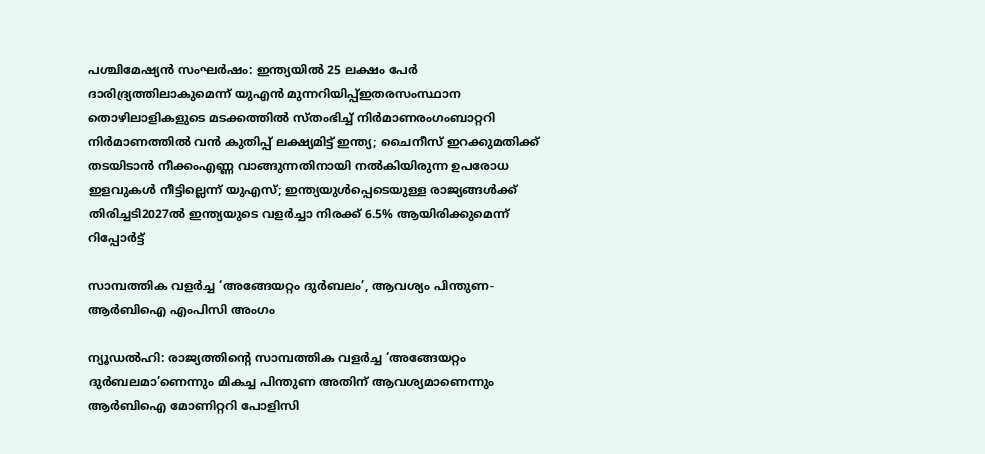പശ്ചിമേഷ്യൻ സംഘർഷം: ഇന്ത്യയിൽ 25 ലക്ഷം പേർ ദാരിദ്ര്യത്തിലാകുമെന്ന് യുഎൻ മുന്നറിയിപ്പ്ഇതരസംസ്ഥാന തൊഴിലാളികളുടെ മടക്കത്തില്‍ സ്തംഭിച്ച് നിര്‍മാണരംഗംബാറ്ററി നിര്‍മാണത്തില്‍ വന്‍ കുതിപ്പ് ലക്ഷ്യമിട്ട് ഇന്ത്യ; ചൈനീസ് ഇറക്കുമതിക്ക് തടയിടാന്‍ നീക്കംഎണ്ണ വാങ്ങുന്നതിനായി നൽകിയിരുന്ന ഉപരോധ ഇളവുകൾ നീട്ടില്ലെന്ന് യുഎസ്; ഇന്ത്യയുൾപ്പെടെയുള്ള രാജ്യങ്ങൾക്ക് തിരിച്ചടി2027ൽ ഇന്ത്യയുടെ വളർച്ചാ നിരക്ക് 6.5% ആയിരിക്കുമെന്ന് റിപ്പോർട്ട്

സാമ്പത്തിക വളര്‍ച്ച ‘അങ്ങേയറ്റം ദുര്‍ബലം’, ആവശ്യം പിന്തുണ-ആര്‍ബിഐ എംപിസി അംഗം

ന്യൂഡല്‍ഹി: രാജ്യത്തിന്റെ സാമ്പത്തിക വളര്‍ച്ച ‘അങ്ങേയറ്റം ദുര്‍ബലമാ’ണെന്നും മികച്ച പിന്തുണ അതിന് ആവശ്യമാണെന്നും ആര്‍ബിഐ മോണിറ്ററി പോളിസി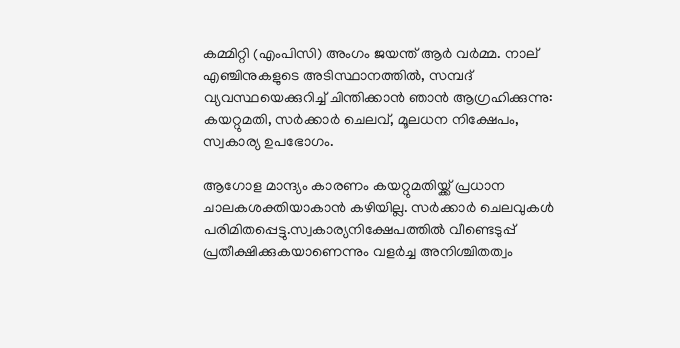കമ്മിറ്റി (എംപിസി) അംഗം ജയന്ത് ആര്‍ വര്‍മ്മ. നാല് എഞ്ചിനുകളുടെ അടിസ്ഥാനത്തില്‍, സമ്പദ് വ്യവസ്ഥയെക്കുറിച്ച് ചിന്തിക്കാന്‍ ഞാന്‍ ആഗ്രഹിക്കുന്നു: കയറ്റുമതി, സര്‍ക്കാര്‍ ചെലവ്, മൂലധന നിക്ഷേപം, സ്വകാര്യ ഉപഭോഗം.

ആഗോള മാന്ദ്യം കാരണം കയറ്റുമതിയ്ക്ക് പ്രധാന ചാലകശക്തിയാകാന്‍ കഴിയില്ല. സര്‍ക്കാര്‍ ചെലവുകള്‍ പരിമിതപ്പെട്ടു.സ്വകാര്യനിക്ഷേപത്തില്‍ വീണ്ടെടുപ്പ് പ്രതീക്ഷിക്കുകയാണെന്നും വളര്‍ച്ച അനിശ്ചിതത്വം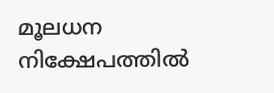മൂലധന നിക്ഷേപത്തില്‍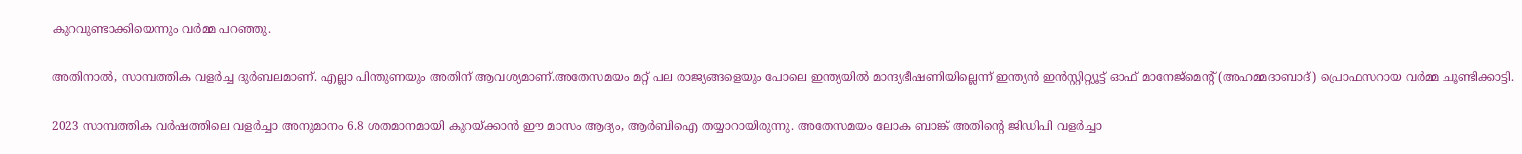കുറവുണ്ടാക്കിയെന്നും വര്‍മ്മ പറഞ്ഞു.

അതിനാല്‍, സാമ്പത്തിക വളര്‍ച്ച ദുര്‍ബലമാണ്. എല്ലാ പിന്തുണയും അതിന് ആവശ്യമാണ്.അതേസമയം മറ്റ് പല രാജ്യങ്ങളെയും പോലെ ഇന്ത്യയില്‍ മാന്ദ്യഭീഷണിയില്ലെന്ന് ഇന്ത്യന്‍ ഇന്‍സ്റ്റിറ്റ്യൂട്ട് ഓഫ് മാനേജ്മെന്റ് (അഹമ്മദാബാദ്) പ്രൊഫസറായ വര്‍മ്മ ചൂണ്ടിക്കാട്ടി.

2023 സാമ്പത്തിക വര്‍ഷത്തിലെ വളര്‍ച്ചാ അനുമാനം 6.8 ശതമാനമായി കുറയ്ക്കാന്‍ ഈ മാസം ആദ്യം, ആര്‍ബിഐ തയ്യാറായിരുന്നു. അതേസമയം ലോക ബാങ്ക് അതിന്റെ ജിഡിപി വളര്‍ച്ചാ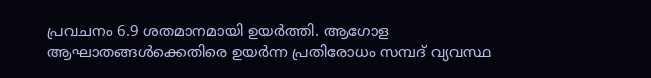പ്രവചനം 6.9 ശതമാനമായി ഉയര്‍ത്തി. ആഗോള ആഘാതങ്ങള്‍ക്കെതിരെ ഉയര്‍ന്ന പ്രതിരോധം സമ്പദ് വ്യവസ്ഥ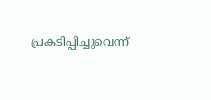പ്രകടിപ്പിച്ചുവെന്ന്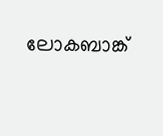ലോകബാങ്ക്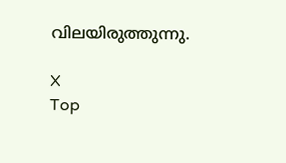വിലയിരുത്തുന്നു.

X
Top